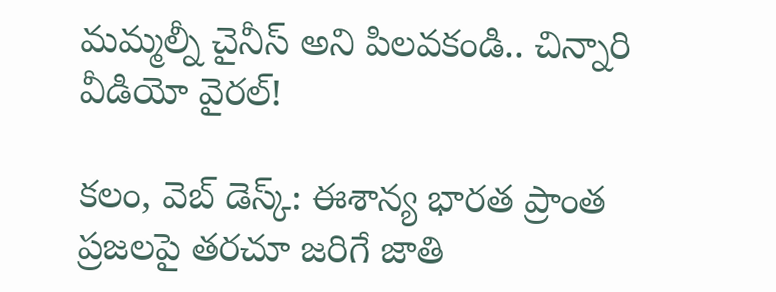మమ్మల్నీ చైనీస్ అని పిలవకండి.. చిన్నారి వీడియో వైరల్!

కలం, వెబ్ డెస్క్: ఈశాన్య భారత ప్రాంత ప్రజలపై తరచూ జరిగే జాతి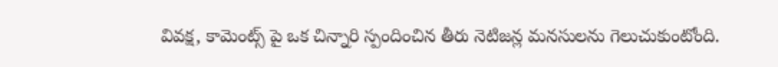వివక్ష, కామెంట్స్ పై ఒక చిన్నారి స్పందించిన తీరు నెటిజన్ల మనసులను గెలుచుకుంటోంది.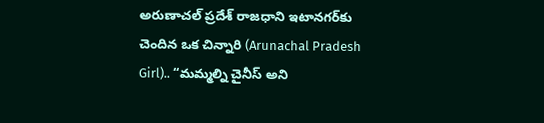అరుణాచల్ ప్రదేశ్ రాజధాని ఇటానగర్‌కు చెందిన ఒక చిన్నారి (Arunachal Pradesh Girl).. “మమ్మల్ని చైనీస్ అని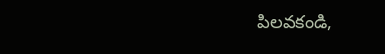పిలవకండి,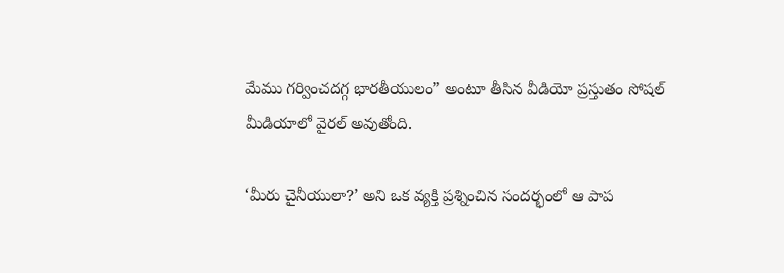మేము గర్వించదగ్గ భారతీయులం” అంటూ తీసిన వీడియో ప్రస్తుతం సోషల్ మీడియాలో వైరల్ అవుతోంది.

‘మీరు చైనీయులా?’ అని ఒక వ్యక్తి ప్రశ్నించిన సందర్భంలో ఆ పాప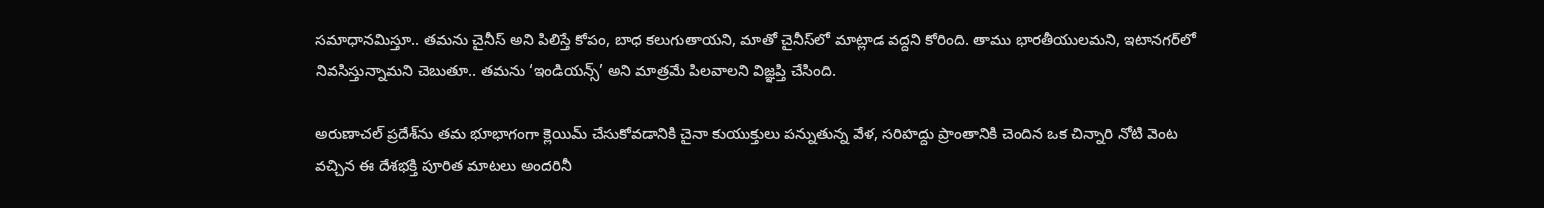సమాధానమిస్తూ.. తమను చైనీస్ అని పిలిస్తే కోపం, బాధ కలుగుతాయని, మాతో చైనీస్‌లో మాట్లాడ వద్దని కోరింది. తాము భారతీయులమని, ఇటానగర్‌లో నివసిస్తున్నామని చెబుతూ.. తమను ‘ఇండియన్స్’ అని మాత్రమే పిలవాలని విజ్ఞప్తి చేసింది.

అరుణాచల్ ప్రదేశ్‌ను తమ భూభాగంగా క్లెయిమ్ చేసుకోవడానికి చైనా కుయుక్తులు పన్నుతున్న వేళ, సరిహద్దు ప్రాంతానికి చెందిన ఒక చిన్నారి నోటి వెంట వచ్చిన ఈ దేశభక్తి పూరిత మాటలు అందరినీ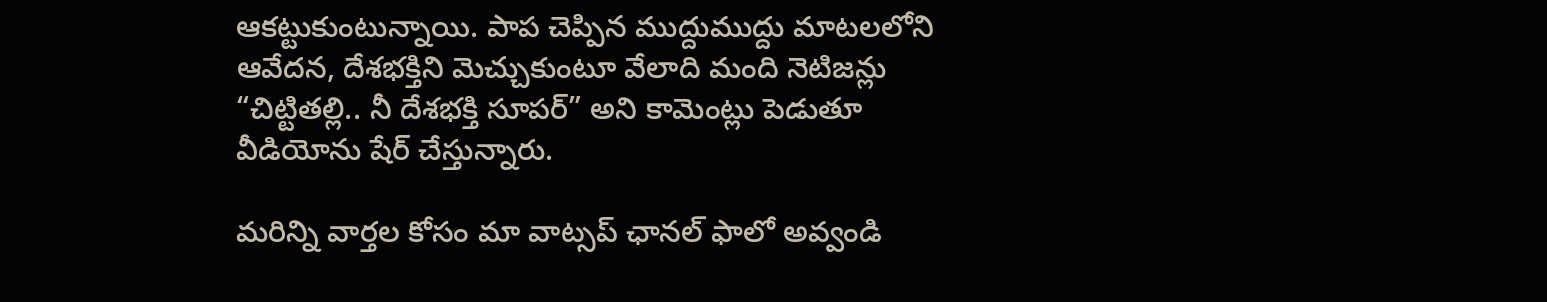ఆకట్టుకుంటున్నాయి. పాప చెప్పిన ముద్దుముద్దు మాటలలోని ఆవేదన, దేశభక్తిని మెచ్చుకుంటూ వేలాది మంది నెటిజన్లు “చిట్టితల్లి.. నీ దేశభక్తి సూపర్” అని కామెంట్లు పెడుతూ వీడియోను షేర్ చేస్తున్నారు.

మ‌రిన్ని వార్త‌ల కోసం మా వాట్స‌ప్ ఛాన‌ల్ ఫాలో అవ్వండి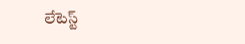లేటెస్ట్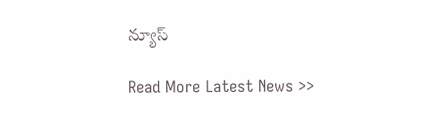న్యూస్‌

Read More Latest News >>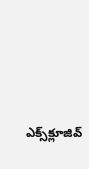ఎక్స్‌క్లూజివ్‌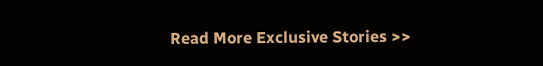Read More Exclusive Stories >>